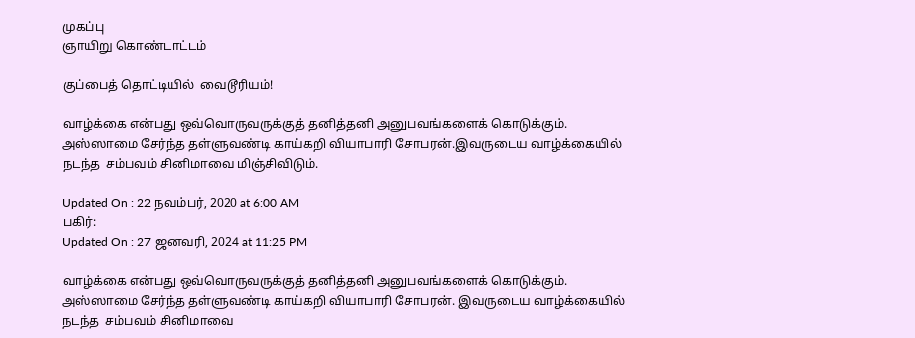முகப்பு
ஞாயிறு கொண்டாட்டம்

குப்பைத் தொட்டியில்  வைடூரியம்!

வாழ்க்கை என்பது ஒவ்வொருவருக்குத் தனித்தனி அனுபவங்களைக் கொடுக்கும்.  அஸ்ஸாமை சேர்ந்த தள்ளுவண்டி காய்கறி வியாபாரி சோபரன்.இவருடைய வாழ்க்கையில் நடந்த  சம்பவம் சினிமாவை மிஞ்சிவிடும்.

Updated On : 22 நவம்பர், 2020 at 6:00 AM
பகிர்:
Updated On : 27 ஜனவரி, 2024 at 11:25 PM

வாழ்க்கை என்பது ஒவ்வொருவருக்குத் தனித்தனி அனுபவங்களைக் கொடுக்கும்.  அஸ்ஸாமை சேர்ந்த தள்ளுவண்டி காய்கறி வியாபாரி சோபரன். இவருடைய வாழ்க்கையில் நடந்த  சம்பவம் சினிமாவை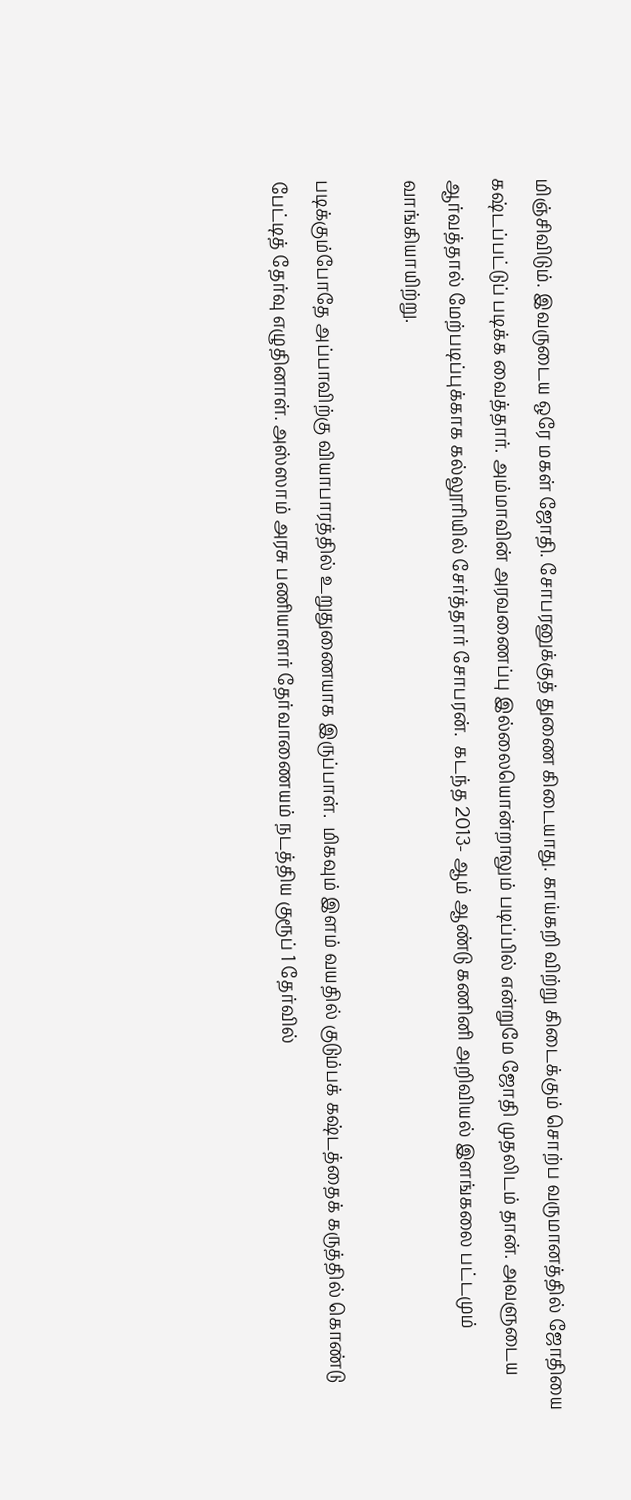மிஞ்சிவிடும். இவருடைய ஒரே மகள் ஜோதி. சோபரனுக்குத் துணை கிடையாது. காய்கறி விற்று கிடைக்கும் சொற்ப வருமானத்தில் ஜோதியை கஷ்டப்பட்டுப் படிக்க வைத்தார். அம்மாவின் அரவணைப்பு இல்லையொன்றாலும் படிப்பில் என்றுமே ஜோதி முதலிடம் தான். அவளுடைய ஆர்வத்தால் மேற்படிப்புக்காக கல்லூரியில் சேர்த்தார் சோபரன்.  கடந்த 2013- ஆம் ஆண்டு கணினி அறிவியல் இளங்கலை பட்டமும் வாங்கியாயிற்று.

படிக்கும்போதே அப்பாவிற்கு வியாபாரத்தில் உறுதுணையாக இருப்பாள்.  மிகவும் இளம் வயதில் குடும்பக் கஷ்டத்தைக் கருத்தில் கொண்டு பேட்டித் தேர்வு எழுதினாள். அஸ்ஸாம் அரசு பணியாளர் தேர்வாணையம் நடத்திய குரூப் 1 தேர்வில்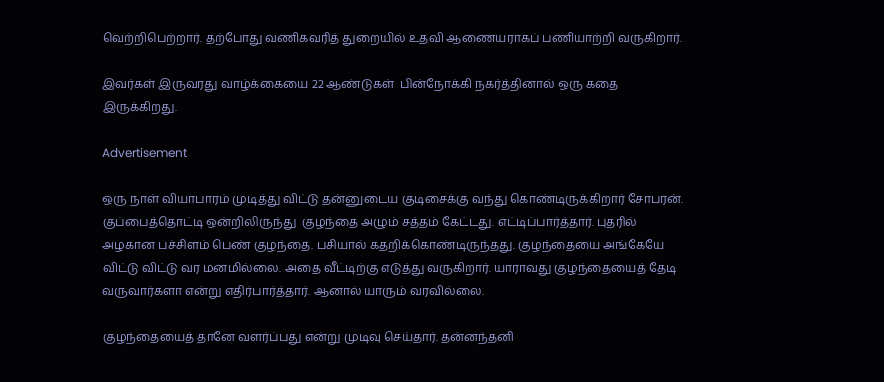வெற்றிபெற்றார். தற்போது வணிகவரித் துறையில் உதவி ஆணையராகப் பணியாற்றி வருகிறார்.

இவர்கள் இருவரது வாழ்க்கையை 22 ஆண்டுகள்  பின்நோக்கி நகர்த்தினால் ஒரு கதை இருக்கிறது.

Advertisement

ஒரு நாள் வியாபாரம் முடித்து விட்டு தன்னுடைய குடிசைக்கு வந்து கொண்டிருக்கிறார் சோபரன். குப்பைத்தொட்டி ஒன்றிலிருந்து  குழந்தை அழும் சத்தம் கேட்டது. எட்டிப்பார்த்தார். புதரில் அழகான பச்சிளம் பெண் குழந்தை. பசியால் கதறிக்கொண்டிருந்தது. குழந்தையை அங்கேயே விட்டு விட்டு வர மனமில்லை. அதை வீட்டிற்கு எடுத்து வருகிறார். யாராவது குழந்தையைத் தேடி வருவார்களா என்று எதிர்பார்த்தார். ஆனால் யாரும் வரவில்லை.

குழந்தையைத் தானே வளர்ப்பது என்று முடிவு செய்தார். தன்னந்தனி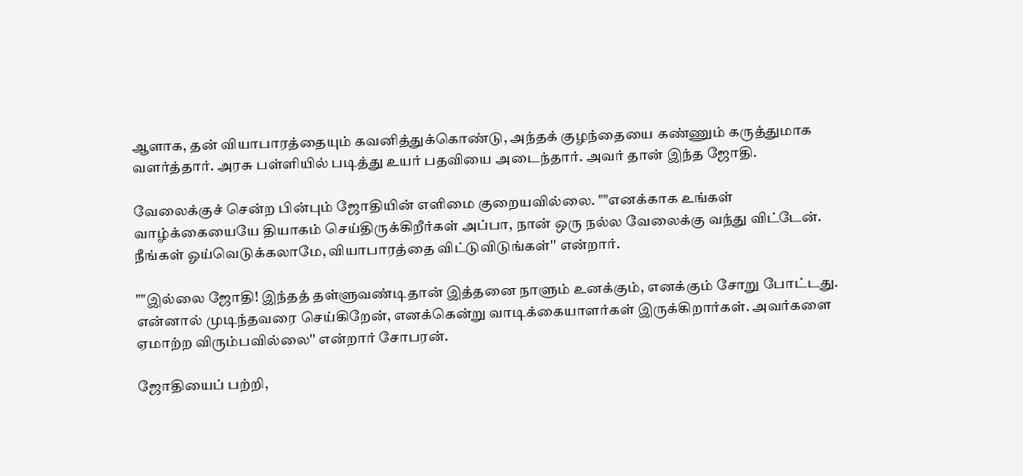ஆளாக, தன் வியாபாரத்தையும் கவனித்துக்கொண்டு, அந்தக் குழந்தையை கண்ணும் கருத்துமாக வளர்த்தார். அரசு பள்ளியில் படித்து உயர் பதவியை அடைந்தார். அவர் தான் இந்த ஜோதி.

வேலைக்குச் சென்ற பின்பும் ஜோதியின் எளிமை குறையவில்லை. ""எனக்காக உங்கள் வாழ்க்கையையே தியாகம் செய்திருக்கிறீர்கள் அப்பா, நான் ஒரு நல்ல வேலைக்கு வந்து விட்டேன். நீங்கள் ஓய்வெடுக்கலாமே, வியாபாரத்தை விட்டுவிடுங்கள்'' என்றார்.

""இல்லை ஜோதி! இந்தத் தள்ளுவண்டிதான் இத்தனை நாளும் உனக்கும், எனக்கும் சோறு போட்டது. என்னால் முடிந்தவரை செய்கிறேன், எனக்கென்று வாடிக்கையாளர்கள் இருக்கிறார்கள். அவர்களை ஏமாற்ற விரும்பவில்லை'' என்றார் சோபரன்.

ஜோதியைப் பற்றி,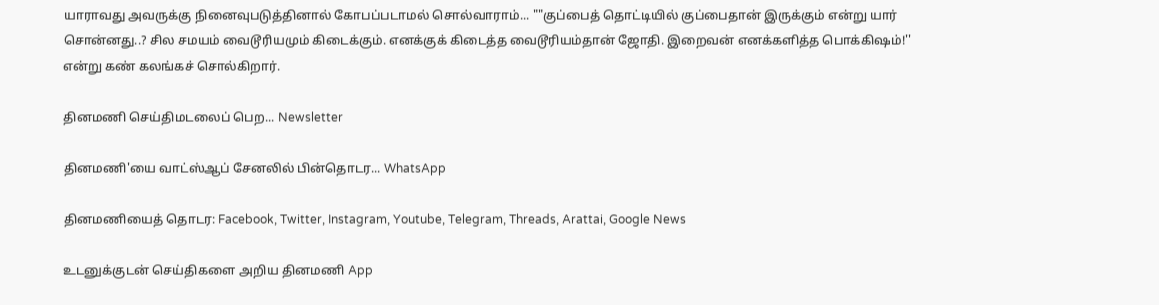யாராவது அவருக்கு நினைவுபடுத்தினால் கோபப்படாமல் சொல்வாராம்... ""குப்பைத் தொட்டியில் குப்பைதான் இருக்கும் என்று யார் சொன்னது..? சில சமயம் வைடூரியமும் கிடைக்கும். எனக்குக் கிடைத்த வைடூரியம்தான் ஜோதி. இறைவன் எனக்களித்த பொக்கிஷம்!'' என்று கண் கலங்கச் சொல்கிறார்.

தினமணி செய்திமடலைப் பெற... Newsletter

தினமணி'யை வாட்ஸ்ஆப் சேனலில் பின்தொடர... WhatsApp

தினமணியைத் தொடர: Facebook, Twitter, Instagram, Youtube, Telegram, Threads, Arattai, Google News

உடனுக்குடன் செய்திகளை அறிய தினமணி App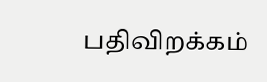பதிவிறக்கம்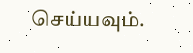செய்யவும்.